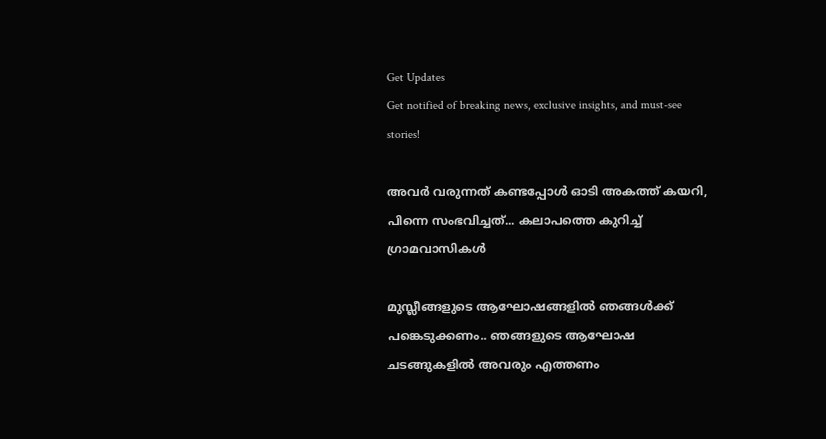Get Updates
Get notified of breaking news, exclusive insights, and must-see stories!

അവര്‍ വരുന്നത് കണ്ടപ്പോള്‍ ഓടി അകത്ത് കയറി, പിന്നെ സംഭവിച്ചത്... കലാപത്തെ കുറിച്ച് ഗ്രാമവാസികള്‍

മുസ്ലീങ്ങളുടെ ആഘോഷങ്ങളില്‍ ഞങ്ങള്‍ക്ക് പങ്കെടുക്കണം.. ഞങ്ങളുടെ ആഘോഷ ചടങ്ങുകളില്‍ അവരും എത്തണം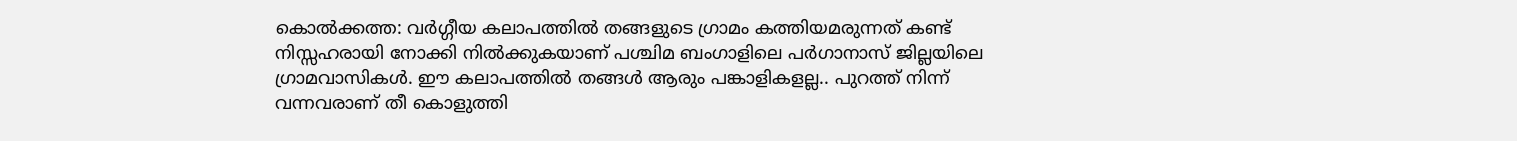കൊല്‍ക്കത്ത: വര്‍ഗ്ഗീയ കലാപത്തില്‍ തങ്ങളുടെ ഗ്രാമം കത്തിയമരുന്നത് കണ്ട് നിസ്സഹരായി നോക്കി നില്‍ക്കുകയാണ് പശ്ചിമ ബംഗാളിലെ പര്‍ഗാനാസ് ജില്ലയിലെ ഗ്രാമവാസികള്‍. ഈ കലാപത്തില്‍ തങ്ങള്‍ ആരും പങ്കാളികളല്ല.. പുറത്ത് നിന്ന് വന്നവരാണ് തീ കൊളുത്തി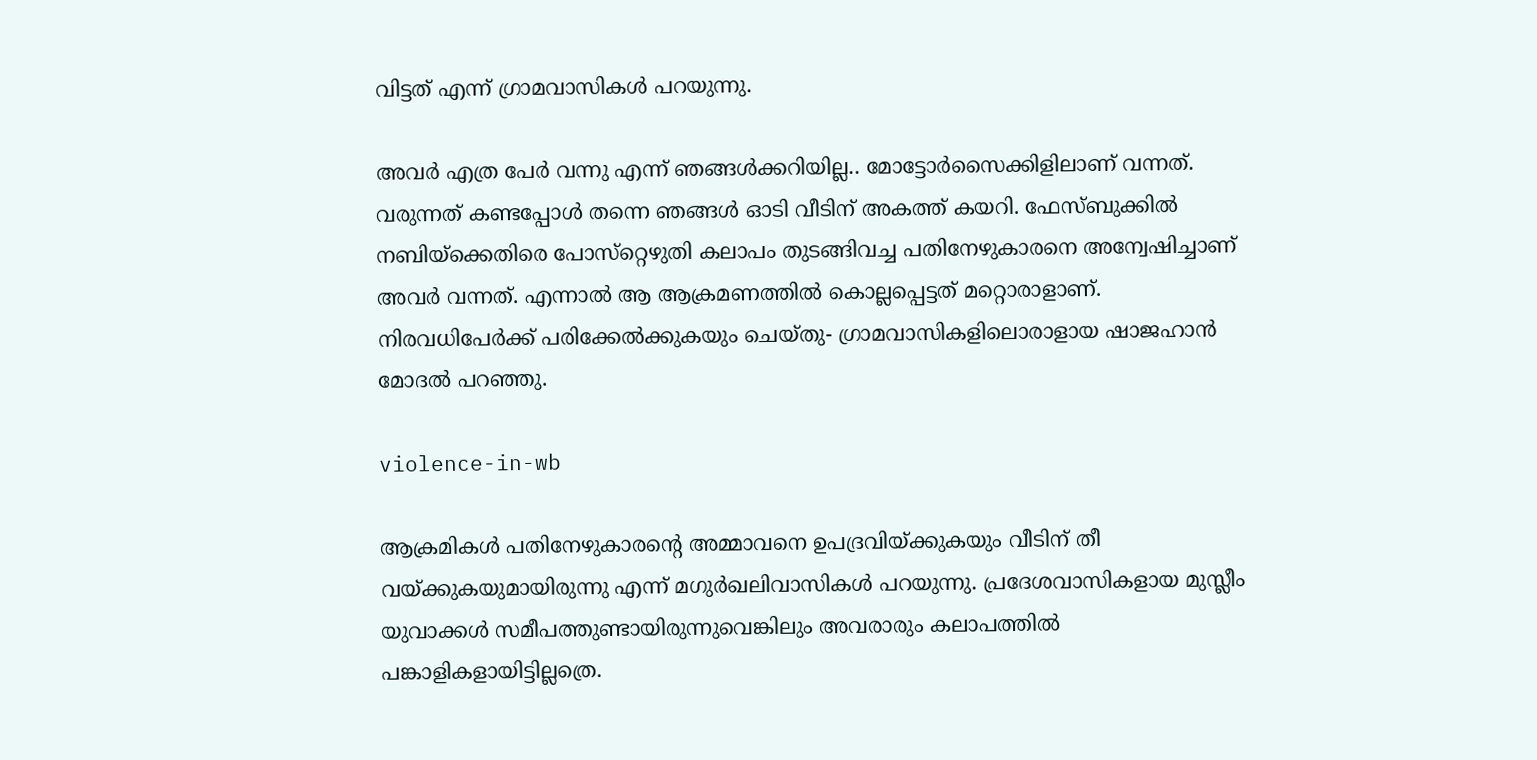വിട്ടത് എന്ന് ഗ്രാമവാസികള്‍ പറയുന്നു.

അവര്‍ എത്ര പേര്‍ വന്നു എന്ന് ഞങ്ങള്‍ക്കറിയില്ല.. മോട്ടോര്‍സൈക്കിളിലാണ് വന്നത്. വരുന്നത് കണ്ടപ്പോള്‍ തന്നെ ഞങ്ങള്‍ ഓടി വീടിന് അകത്ത് കയറി. ഫേസ്ബുക്കില്‍ നബിയ്‌ക്കെതിരെ പോസ്‌റ്റെഴുതി കലാപം തുടങ്ങിവച്ച പതിനേഴുകാരനെ അന്വേഷിച്ചാണ് അവര്‍ വന്നത്. എന്നാല്‍ ആ ആക്രമണത്തില്‍ കൊല്ലപ്പെട്ടത് മറ്റൊരാളാണ്. നിരവധിപേര്‍ക്ക് പരിക്കേല്‍ക്കുകയും ചെയ്തു- ഗ്രാമവാസികളിലൊരാളായ ഷാജഹാന്‍ മോദല്‍ പറഞ്ഞു.

violence-in-wb

ആക്രമികള്‍ പതിനേഴുകാരന്റെ അമ്മാവനെ ഉപദ്രവിയ്ക്കുകയും വീടിന് തീ വയ്ക്കുകയുമായിരുന്നു എന്ന് മഗുര്‍ഖലിവാസികള്‍ പറയുന്നു. പ്രദേശവാസികളായ മുസ്ലീം യുവാക്കള്‍ സമീപത്തുണ്ടായിരുന്നുവെങ്കിലും അവരാരും കലാപത്തില്‍ പങ്കാളികളായിട്ടില്ലത്രെ.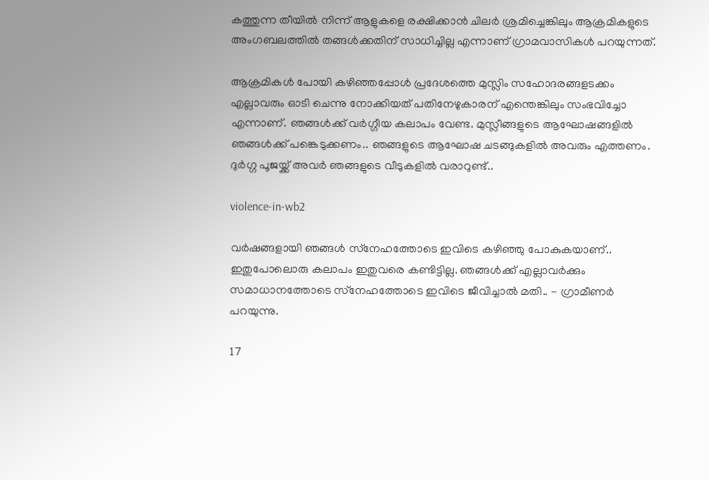കത്തുന്ന തീയില്‍ നിന്ന് ആളുകളെ രക്ഷിക്കാന്‍ ചിലര്‍ ശ്രമിച്ചെങ്കിലും ആക്രമികളുടെ അംഗബലത്തില്‍ തങ്ങള്‍ക്കതിന് സാധിച്ചില്ല എന്നാണ് ഗ്രാമവാസികള്‍ പറയുന്നത്.

ആക്രമികള്‍ പോയി കഴിഞ്ഞപ്പോള്‍ പ്രദേശത്തെ മുസ്ലിം സഹോദരങ്ങളടക്കം എല്ലാവരും ഓടി ചെന്നു നോക്കിയത് പതിനേഴുകാരന് എന്തെങ്കിലും സംഭവിച്ചോ എന്നാണ്. ഞങ്ങള്‍ക്ക് വര്‍ഗ്ഗീയ കലാപം വേണ്ട. മുസ്ലീങ്ങളുടെ ആഘോഷങ്ങളില്‍ ഞങ്ങള്‍ക്ക് പങ്കെടുക്കണം.. ഞങ്ങളുടെ ആഘോഷ ചടങ്ങുകളില്‍ അവരും എത്തണം. ദുര്‍ഗ്ഗ പൂജയ്ക്ക് അവര്‍ ഞങ്ങളുടെ വീടുകളില്‍ വരാറുണ്ട്..

violence-in-wb2

വര്‍ഷങ്ങളായി ഞങ്ങള്‍ സ്‌നേഹത്തോടെ ഇവിടെ കഴിഞ്ഞു പോകുകയാണ്.. ഇതുപോലൊരു കലാപം ഇതുവരെ കണ്ടിട്ടില്ല. ഞങ്ങള്‍ക്ക് എല്ലാവര്‍ക്കും സമാധാനത്തോടെ സ്‌നേഹത്തോടെ ഇവിടെ ജീവിച്ചാല്‍ മതി.. - ഗ്രാമീണര്‍ പറയുന്നു.

17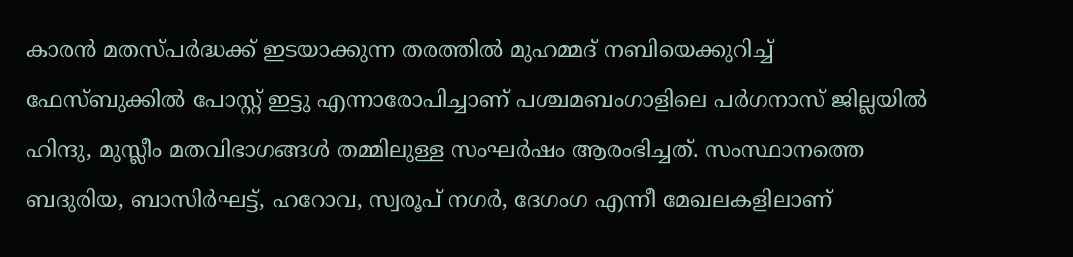കാരന്‍ മതസ്പര്‍ദ്ധക്ക് ഇടയാക്കുന്ന തരത്തില്‍ മുഹമ്മദ് നബിയെക്കുറിച്ച് ഫേസ്ബുക്കില്‍ പോസ്റ്റ് ഇട്ടു എന്നാരോപിച്ചാണ് പശ്ചമബംഗാളിലെ പര്‍ഗനാസ് ജില്ലയില്‍ ഹിന്ദു, മുസ്ലീം മതവിഭാഗങ്ങള്‍ തമ്മിലുള്ള സംഘര്‍ഷം ആരംഭിച്ചത്. സംസ്ഥാനത്തെ ബദുരിയ, ബാസിര്‍ഘട്ട്, ഹറോവ, സ്വരൂപ് നഗര്‍, ദേഗംഗ എന്നീ മേഖലകളിലാണ്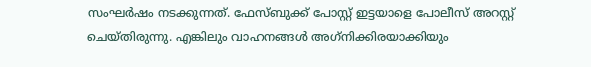സംഘര്‍ഷം നടക്കുന്നത്. ഫേസ്ബുക്ക് പോസ്റ്റ് ഇട്ടയാളെ പോലീസ് അറസ്റ്റ് ചെയ്തിരുന്നു. എങ്കിലും വാഹനങ്ങള്‍ അഗ്‌നിക്കിരയാക്കിയും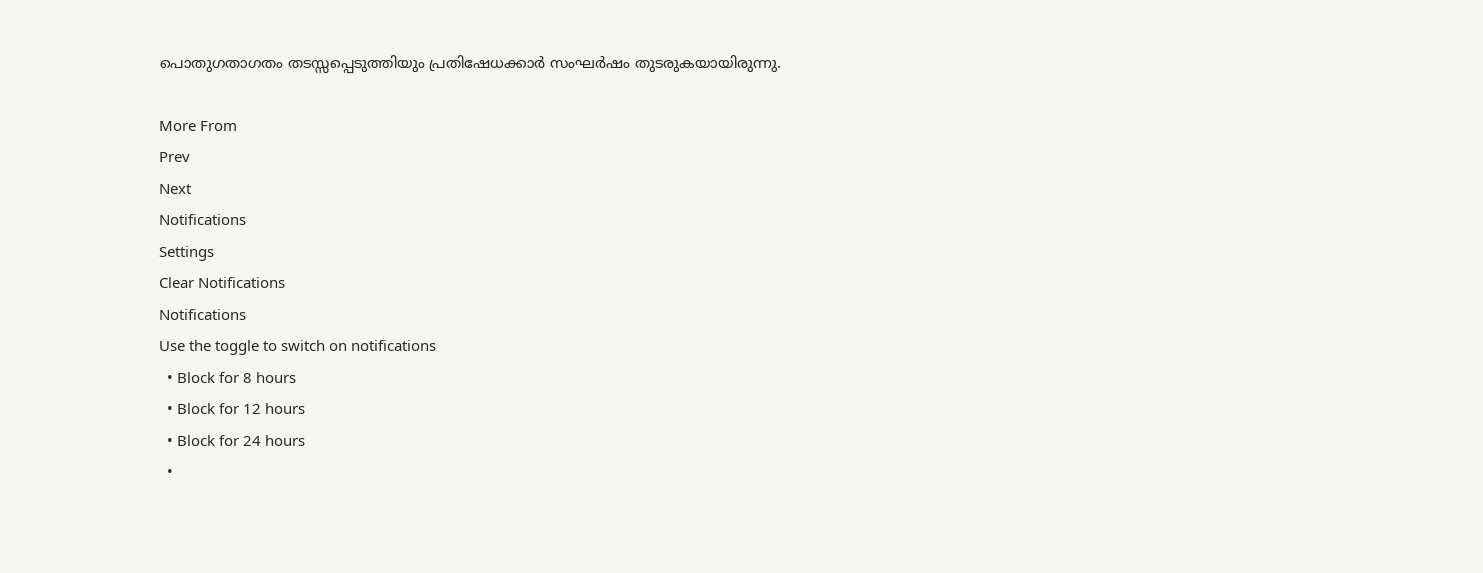പൊതുഗതാഗതം തടസ്സപ്പെടുത്തിയും പ്രതിഷേധക്കാര്‍ സംഘര്‍ഷം തുടരുകയായിരുന്നു.

More From
Prev
Next
Notifications
Settings
Clear Notifications
Notifications
Use the toggle to switch on notifications
  • Block for 8 hours
  • Block for 12 hours
  • Block for 24 hours
  •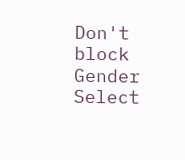Don't block
Gender
Select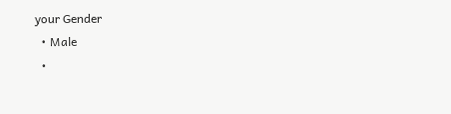your Gender
  • Male
  •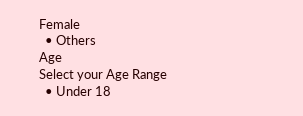Female
  • Others
Age
Select your Age Range
  • Under 18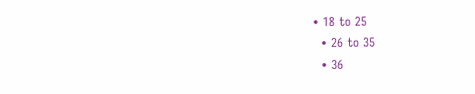• 18 to 25
  • 26 to 35
  • 36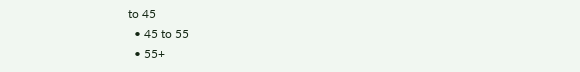to 45
  • 45 to 55
  • 55+